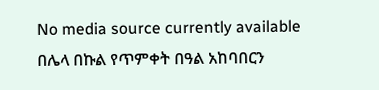No media source currently available
በሌላ በኩል የጥምቀት በዓል አከባበርን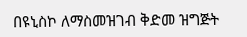በዩኒስኮ ለማስመዝገብ ቅድመ ዝግጅት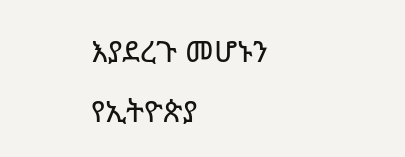እያደረጉ መሆኑን የኢትዮጵያ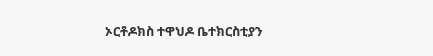ኦርቶዶክስ ተዋህዶ ቤተክርስቲያን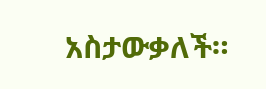አስታውቃለች።